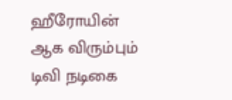ஹீரோயின் ஆக விரும்பும் டிவி நடிகை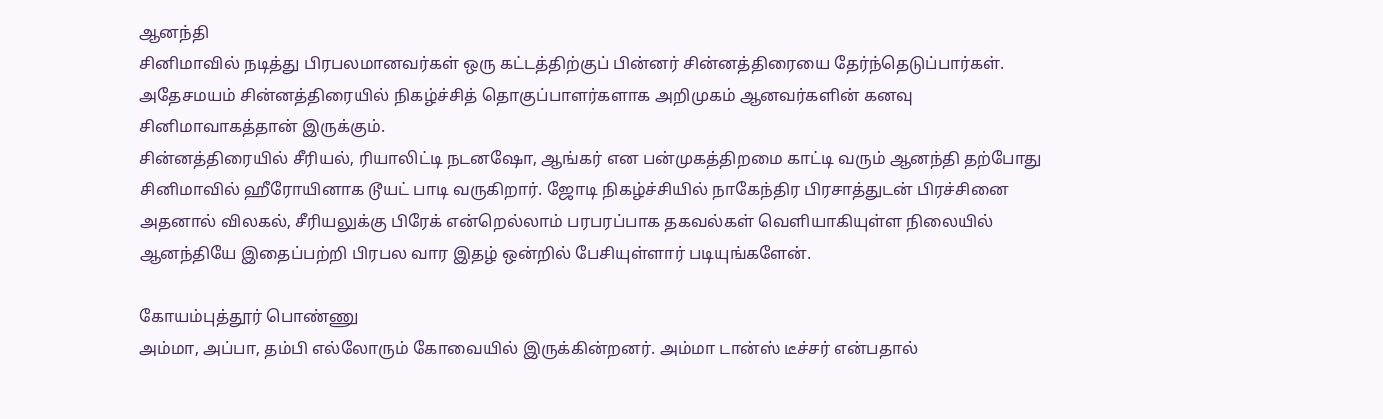ஆனந்தி
சினிமாவில் நடித்து பிரபலமானவர்கள் ஒரு கட்டத்திற்குப் பின்னர் சின்னத்திரையை தேர்ந்தெடுப்பார்கள். அதேசமயம் சின்னத்திரையில் நிகழ்ச்சித் தொகுப்பாளர்களாக அறிமுகம் ஆனவர்களின் கனவு சினிமாவாகத்தான் இருக்கும்.
சின்னத்திரையில் சீரியல், ரியாலிட்டி நடனஷோ, ஆங்கர் என பன்முகத்திறமை காட்டி வரும் ஆனந்தி தற்போது சினிமாவில் ஹீரோயினாக டூயட் பாடி வருகிறார். ஜோடி நிகழ்ச்சியில் நாகேந்திர பிரசாத்துடன் பிரச்சினை அதனால் விலகல், சீரியலுக்கு பிரேக் என்றெல்லாம் பரபரப்பாக தகவல்கள் வெளியாகியுள்ள நிலையில் ஆனந்தியே இதைப்பற்றி பிரபல வார இதழ் ஒன்றில் பேசியுள்ளார் படியுங்களேன்.

கோயம்புத்தூர் பொண்ணு
அம்மா, அப்பா, தம்பி எல்லோரும் கோவையில் இருக்கின்றனர். அம்மா டான்ஸ் டீச்சர் என்பதால்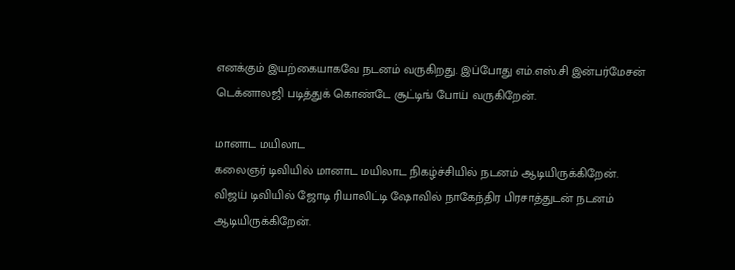எனக்கும் இயற்கையாகவே நடனம் வருகிறது. இப்போது எம்.எஸ்.சி இன்பர்மேசன் டெக்னாலஜி படித்துக் கொண்டே சூட்டிங் போய் வருகிறேன்.

மானாட மயிலாட
கலைஞர் டிவியில் மானாட மயிலாட நிகழ்ச்சியில் நடனம் ஆடியிருக்கிறேன். விஜய் டிவியில் ஜோடி ரியாலிட்டி ஷோவில் நாகேந்திர பிரசாத்துடன் நடனம் ஆடியிருக்கிறேன்.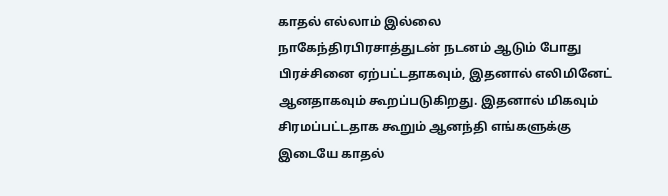காதல் எல்லாம் இல்லை
நாகேந்திரபிரசாத்துடன் நடனம் ஆடும் போது பிரச்சினை ஏற்பட்டதாகவும், இதனால் எலிமினேட் ஆனதாகவும் கூறப்படுகிறது. இதனால் மிகவும் சிரமப்பட்டதாக கூறும் ஆனந்தி எங்களுக்கு இடையே காதல்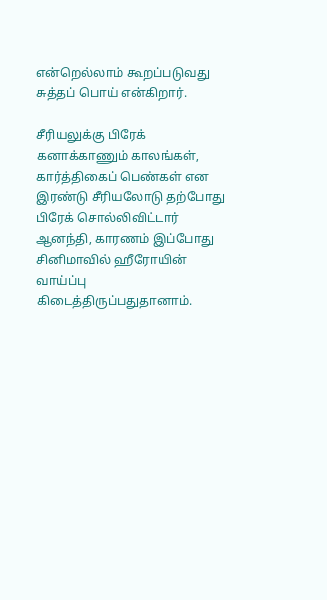என்றெல்லாம் கூறப்படுவது சுத்தப் பொய் என்கிறார்.

சீரியலுக்கு பிரேக்
கனாக்காணும் காலங்கள், கார்த்திகைப் பெண்கள் என இரண்டு சீரியலோடு தற்போது பிரேக் சொல்லிவிட்டார் ஆனந்தி, காரணம் இப்போது சினிமாவில் ஹீரோயின் வாய்ப்பு கிடைத்திருப்பதுதானாம்.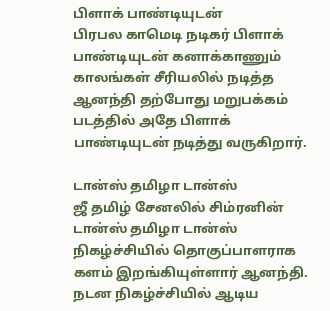பிளாக் பாண்டியுடன்
பிரபல காமெடி நடிகர் பிளாக் பாண்டியுடன் கனாக்காணும் காலங்கள் சீரியலில் நடித்த ஆனந்தி தற்போது மறுபக்கம் படத்தில் அதே பிளாக் பாண்டியுடன் நடித்து வருகிறார்.

டான்ஸ் தமிழா டான்ஸ்
ஜீ தமிழ் சேனலில் சிம்ரனின் டான்ஸ் தமிழா டான்ஸ் நிகழ்ச்சியில் தொகுப்பாளராக களம் இறங்கியுள்ளார் ஆனந்தி. நடன நிகழ்ச்சியில் ஆடிய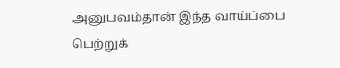அனுபவம்தான் இந்த வாய்ப்பை பெற்றுக்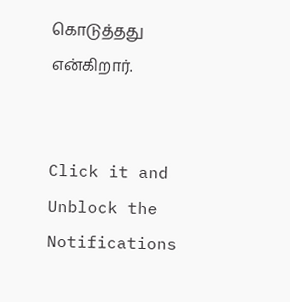கொடுத்தது என்கிறார்.


Click it and Unblock the Notifications